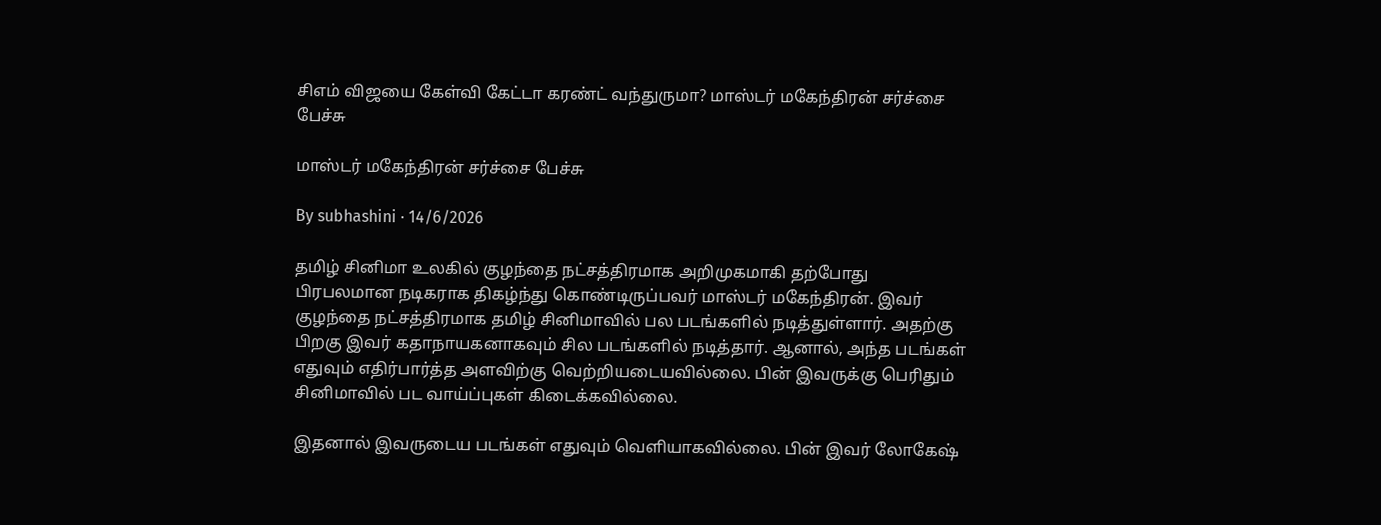சிஎம் விஜயை கேள்வி கேட்டா கரண்ட் வந்துருமா? மாஸ்டர் மகேந்திரன் சர்ச்சை பேச்சு

மாஸ்டர் மகேந்திரன் சர்ச்சை பேச்சு

By subhashini · 14/6/2026

தமிழ் சினிமா உலகில் குழந்தை நட்சத்திரமாக அறிமுகமாகி தற்போது பிரபலமான நடிகராக திகழ்ந்து கொண்டிருப்பவர் மாஸ்டர் மகேந்திரன். இவர் குழந்தை நட்சத்திரமாக தமிழ் சினிமாவில் பல படங்களில் நடித்துள்ளார். அதற்கு பிறகு இவர் கதாநாயகனாகவும் சில படங்களில் நடித்தார். ஆனால், அந்த படங்கள் எதுவும் எதிர்பார்த்த அளவிற்கு வெற்றியடையவில்லை. பின் இவருக்கு பெரிதும் சினிமாவில் பட வாய்ப்புகள் கிடைக்கவில்லை.

இதனால் இவருடைய படங்கள் எதுவும் வெளியாகவில்லை. பின் இவர் லோகேஷ்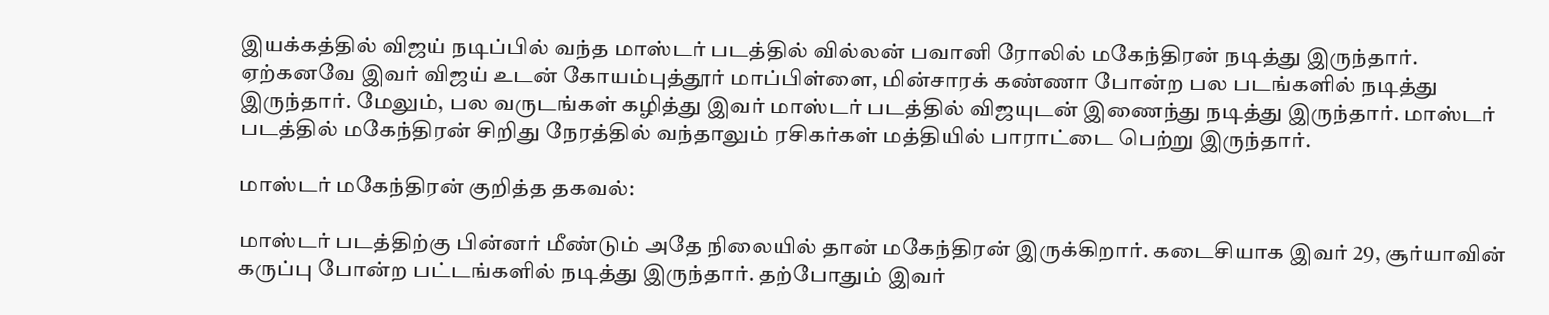இயக்கத்தில் விஜய் நடிப்பில் வந்த மாஸ்டர் படத்தில் வில்லன் பவானி ரோலில் மகேந்திரன் நடித்து இருந்தார். ஏற்கனவே இவர் விஜய் உடன் கோயம்புத்தூர் மாப்பிள்ளை, மின்சாரக் கண்ணா போன்ற பல படங்களில் நடித்து இருந்தார். மேலும், பல வருடங்கள் கழித்து இவர் மாஸ்டர் படத்தில் விஜயுடன் இணைந்து நடித்து இருந்தார். மாஸ்டர் படத்தில் மகேந்திரன் சிறிது நேரத்தில் வந்தாலும் ரசிகர்கள் மத்தியில் பாராட்டை பெற்று இருந்தார்.

மாஸ்டர் மகேந்திரன் குறித்த தகவல்:

மாஸ்டர் படத்திற்கு பின்னர் மீண்டும் அதே நிலையில் தான் மகேந்திரன் இருக்கிறார். கடைசியாக இவர் 29, சூர்யாவின் கருப்பு போன்ற பட்டங்களில் நடித்து இருந்தார். தற்போதும் இவர்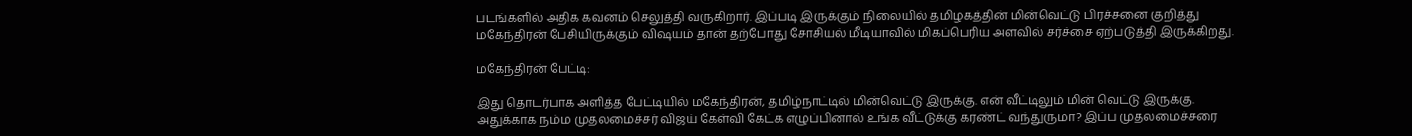படங்களில் அதிக கவனம் செலுத்தி வருகிறார். இப்படி இருக்கும் நிலையில் தமிழகத்தின் மின்வெட்டு பிரச்சனை குறித்து மகேந்திரன் பேசியிருக்கும் விஷயம் தான் தற்போது சோசியல் மீடியாவில் மிகப்பெரிய அளவில் சர்ச்சை ஏற்படுத்தி இருக்கிறது.

மகேந்திரன் பேட்டி:

இது தொடர்பாக அளித்த பேட்டியில் மகேந்திரன், தமிழ்நாட்டில் மின்வெட்டு இருக்கு. என் வீட்டிலும் மின் வெட்டு இருக்கு. அதுக்காக நம்ம முதலமைச்சர் விஜய் கேள்வி கேட்க எழுப்பினால் உங்க வீட்டுக்கு கரண்ட் வந்துருமா? இப்ப முதலமைச்சரை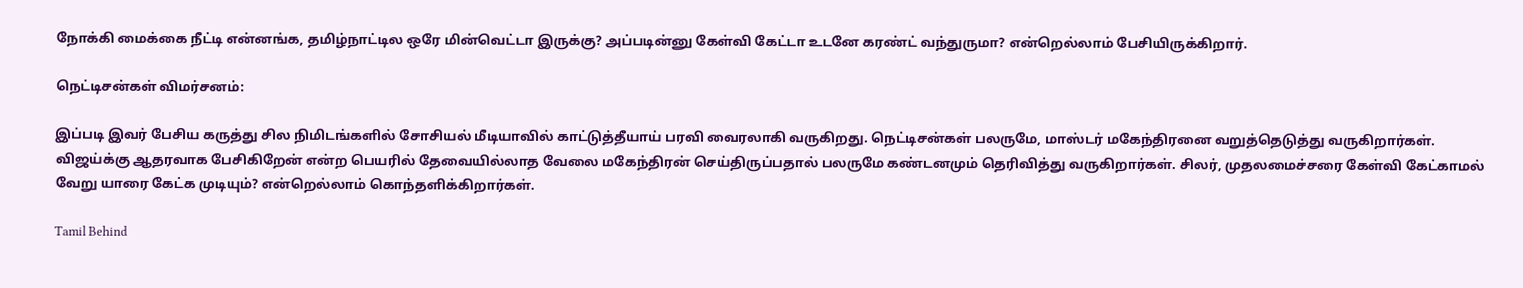நோக்கி மைக்கை நீட்டி என்னங்க, தமிழ்நாட்டில ஒரே மின்வெட்டா இருக்கு? அப்படின்னு கேள்வி கேட்டா உடனே கரண்ட் வந்துருமா? என்றெல்லாம் பேசியிருக்கிறார்.

நெட்டிசன்கள் விமர்சனம்:

இப்படி இவர் பேசிய கருத்து சில நிமிடங்களில் சோசியல் மீடியாவில் காட்டுத்தீயாய் பரவி வைரலாகி வருகிறது. நெட்டிசன்கள் பலருமே, மாஸ்டர் மகேந்திரனை வறுத்தெடுத்து வருகிறார்கள். விஜய்க்கு ஆதரவாக பேசிகிறேன் என்ற பெயரில் தேவையில்லாத வேலை மகேந்திரன் செய்திருப்பதால் பலருமே கண்டனமும் தெரிவித்து வருகிறார்கள். சிலர், முதலமைச்சரை கேள்வி கேட்காமல் வேறு யாரை கேட்க முடியும்? என்றெல்லாம் கொந்தளிக்கிறார்கள்.

Tamil Behind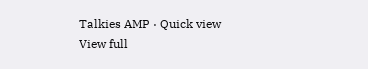Talkies AMP · Quick view
View full